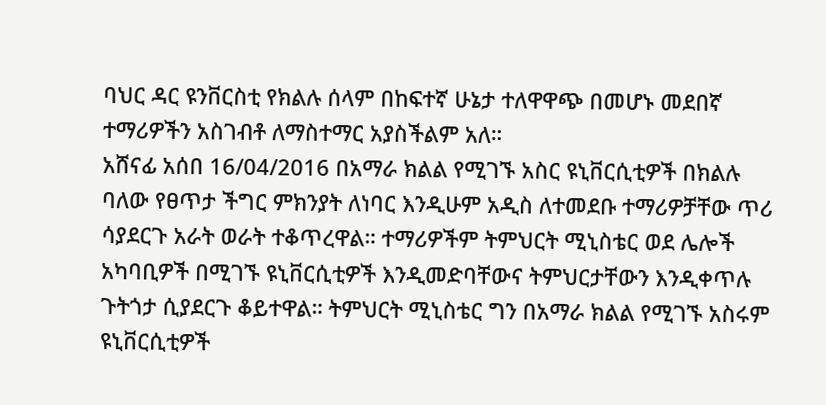ባህር ዳር ዩንቨርስቲ የክልሉ ሰላም በከፍተኛ ሁኔታ ተለዋዋጭ በመሆኑ መደበኛ ተማሪዎችን አስገብቶ ለማስተማር አያስችልም አለ።
አሸናፊ አሰበ 16/04/2016 በአማራ ክልል የሚገኙ አስር ዩኒቨርሲቲዎች በክልሉ ባለው የፀጥታ ችግር ምክንያት ለነባር እንዲሁም አዲስ ለተመደቡ ተማሪዎቻቸው ጥሪ ሳያደርጉ አራት ወራት ተቆጥረዋል። ተማሪዎችም ትምህርት ሚኒስቴር ወደ ሌሎች አካባቢዎች በሚገኙ ዩኒቨርሲቲዎች እንዲመድባቸውና ትምህርታቸውን እንዲቀጥሉ ጉትጎታ ሲያደርጉ ቆይተዋል። ትምህርት ሚኒስቴር ግን በአማራ ክልል የሚገኙ አስሩም ዩኒቨርሲቲዎች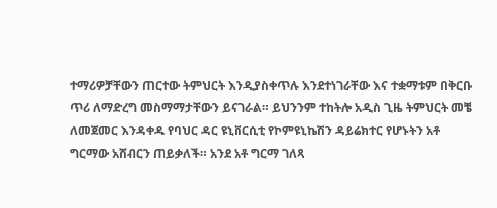ተማሪዎቻቸውን ጠርተው ትምህርት እንዲያስቀጥሉ እንደተነገራቸው እና ተቋማቱም በቅርቡ ጥሪ ለማድረግ መስማማታቸውን ይናገራል። ይህንንም ተከትሎ አዲስ ጊዜ ትምህርት መቼ ለመጀመር እንዳቀዱ የባህር ዳር ዩኒቨርሲቲ የኮምዩኒኬሽን ዳይሬክተር የሆኑትን አቶ ግርማው አሸብርን ጠይቃለች። አንደ አቶ ግርማ ገለጻ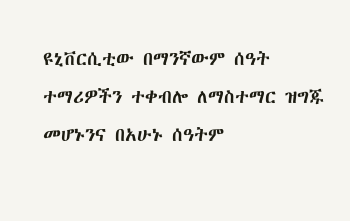ዩኒቨርሲቲው በማንኛውም ሰዓት ተማሪዎችን ተቀብሎ ለማስተማር ዝግጁ መሆኑንና በአሁኑ ሰዓትም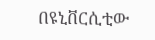በዩኒቨርሲቲው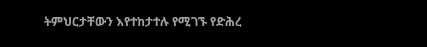ትምህርታቸውን እየተከታተሉ የሚገኙ የድሕረ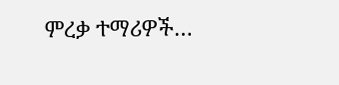ምረቃ ተማሪዎች…